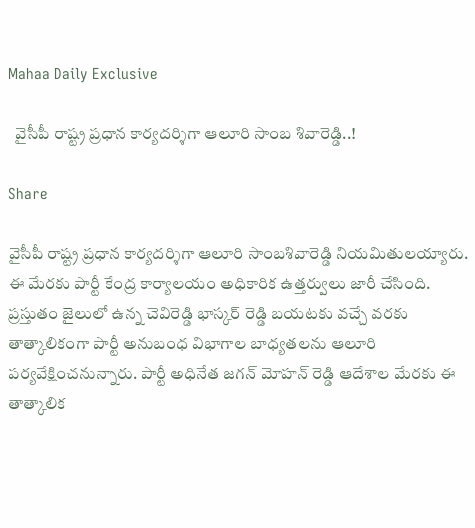Mahaa Daily Exclusive

  వైసీపీ రాష్ట్ర ప్రధాన కార్యదర్శిగా ఆలూరి సాంబ శివారెడ్డి..!

Share

వైసీపీ రాష్ట్ర ప్రధాన కార్యదర్శిగా ఆలూరి సాంబశివారెడ్డి నియమితులయ్యారు. ఈ మేరకు పార్టీ కేంద్ర కార్యాలయం అధికారిక ఉత్తర్వులు జారీ చేసింది. ప్రస్తుతం జైలులో ఉన్న చెవిరెడ్డి భాస్కర్ రెడ్డి బయటకు వచ్చే వరకు తాత్కాలికంగా పార్టీ అనుబంధ విభాగాల బాధ్యతలను ఆలూరి పర్యవేక్షించనున్నారు. పార్టీ అధినేత జగన్ మోహన్ రెడ్డి ఆదేశాల మేరకు ఈ తాత్కాలిక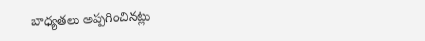బాధ్యతలు అప్పగించినట్లు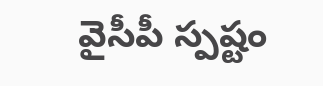వైసీపీ స్పష్టం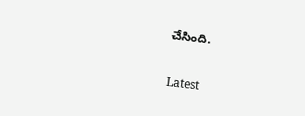చేసింది.

Latest